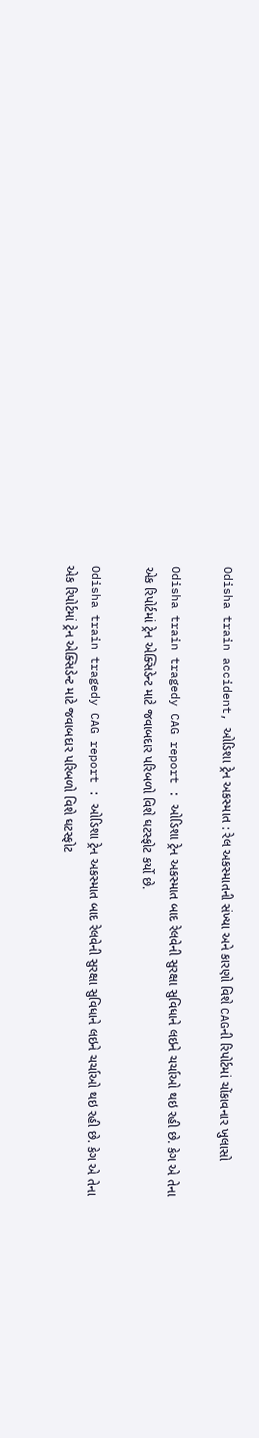Odisha train accident, ઓડિશા ટ્રેન અકસ્માત : રેલ અકસ્માતની સંખ્યા અને કારણો વિશે CAGની રિપોર્ટમાં ચોંકાવનાર ખુલાસો

Odisha train tragedy CAG report : ઓડિશા ટ્રેન અકસ્માત બાદ રેલવેની સુરક્ષા સુવિધાને લઇને ચર્ચાઓ થઇ રહી છે. કેગ એ તેના એક રિપોર્ટમાં ટ્રેન એક્સિડેન્ટ માટે જવાબદાર પરિબળો વિશે ઘટસ્ફોટ કર્યો છે.

Odisha train tragedy CAG report : ઓડિશા ટ્રેન અકસ્માત બાદ રેલવેની સુરક્ષા સુવિધાને લઇને ચર્ચાઓ થઇ રહી છે. કેગ એ તેના એક રિપોર્ટમાં ટ્રેન એક્સિડેન્ટ માટે જવાબદાર પરિબળો વિશે ઘટસ્ફોટ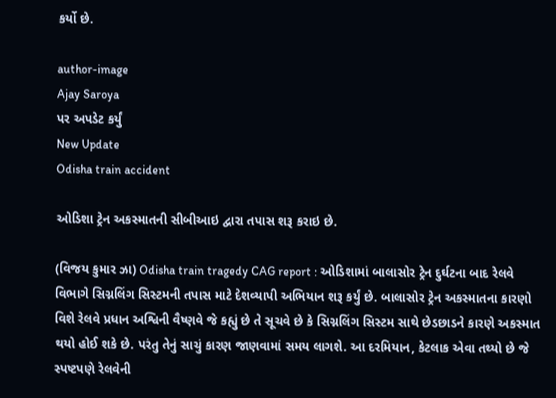કર્યો છે.

author-image
Ajay Saroya
પર અપડેટ કર્યું
New Update
Odisha train accident

ઓડિશા ટ્રેન અકસ્માતની સીબીઆઇ દ્વારા તપાસ શરૂ કરાઇ છે.

(વિજય કુમાર ઝા) Odisha train tragedy CAG report : ઓડિશામાં બાલાસોર ટ્રેન દુર્ઘટના બાદ રેલવે વિભાગે સિગ્નલિંગ સિસ્ટમની તપાસ માટે દેશવ્યાપી અભિયાન શરૂ કર્યું છે. બાલાસોર ટ્રેન અકસ્માતના કારણો વિશે રેલવે પ્રધાન અશ્વિની વૈષ્ણવે જે કહ્યું છે તે સૂચવે છે કે સિગ્નલિંગ સિસ્ટમ સાથે છેડછાડને કારણે અકસ્માત થયો હોઈ શકે છે. પરંતુ તેનું સાચું કારણ જાણવામાં સમય લાગશે. આ દરમિયાન, કેટલાક એવા તથ્યો છે જે સ્પષ્ટપણે રેલવેની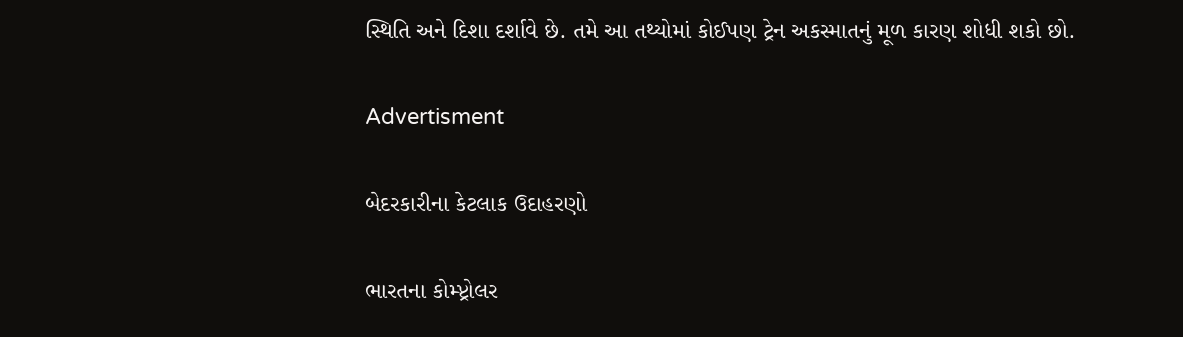સ્થિતિ અને દિશા દર્શાવે છે. તમે આ તથ્યોમાં કોઈપણ ટ્રેન અકસ્માતનું મૂળ કારણ શોધી શકો છો.

Advertisment

બેદરકારીના કેટલાક ઉદાહરણો

ભારતના કોમ્પ્ટ્રોલર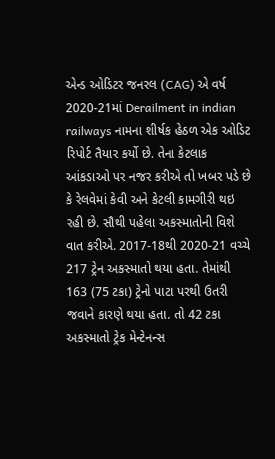એન્ડ ઓડિટર જનરલ (CAG) એ વર્ષ 2020-21માં Derailment in indian railways નામના શીર્ષક હેઠળ એક ઓડિટ રિપોર્ટ તૈયાર કર્યો છે. તેના કેટલાક આંકડાઓ પર નજર કરીએ તો ખબર પડે છે કે રેલવેમાં કેવી અને કેટલી કામગીરી થઇ રહી છે. સૌથી પહેલા અકસ્માતોની વિશે વાત કરીએ. 2017-18થી 2020-21 વચ્ચે 217 ટ્રેન અકસ્માતો થયા હતા. તેમાંથી 163 (75 ટકા) ટ્રેનો પાટા પરથી ઉતરી જવાને કારણે થયા હતા. તો 42 ટકા અકસ્માતો ટ્રેક મેન્ટેનન્સ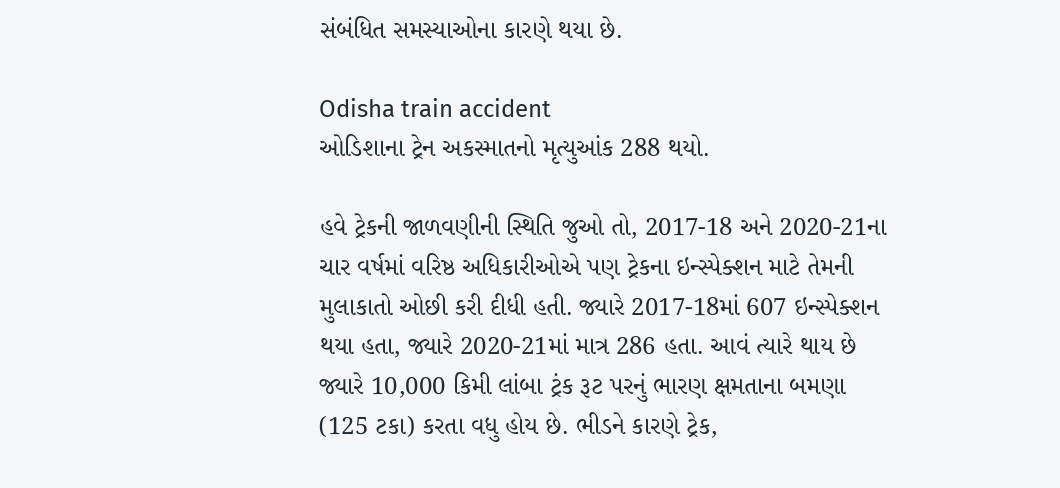સંબંધિત સમસ્યાઓના કારણે થયા છે.

Odisha train accident
ઓડિશાના ટ્રેન અકસ્માતનો મૃત્યુઆંક 288 થયો.

હવે ટ્રેકની જાળવણીની સ્થિતિ જુઓ તો, 2017-18 અને 2020-21ના ચાર વર્ષમાં વરિષ્ઠ અધિકારીઓએ પણ ટ્રેકના ઇન્સ્પેક્શન માટે તેમની મુલાકાતો ઓછી કરી દીધી હતી. જ્યારે 2017-18માં 607 ઇન્સ્પેક્શન થયા હતા, જ્યારે 2020-21માં માત્ર 286 હતા. આવં ત્યારે થાય છે જ્યારે 10,000 કિમી લાંબા ટ્રંક રૂટ પરનું ભારણ ક્ષમતાના બમણા (125 ટકા) કરતા વધુ હોય છે. ભીડને કારણે ટ્રેક,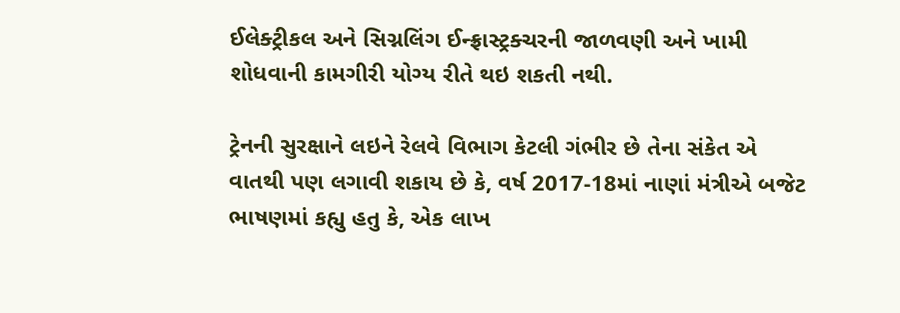ઈલેક્ટ્રીકલ અને સિગ્નલિંગ ઈન્ફ્રાસ્ટ્રક્ચરની જાળવણી અને ખામી શોધવાની કામગીરી યોગ્ય રીતે થઇ શકતી નથી.

ટ્રેનની સુરક્ષાને લઇને રેલવે વિભાગ કેટલી ગંભીર છે તેના સંકેત એ વાતથી પણ લગાવી શકાય છે કે, વર્ષ 2017-18માં નાણાં મંત્રીએ બજેટ ભાષણમાં કહ્યુ હતુ કે, એક લાખ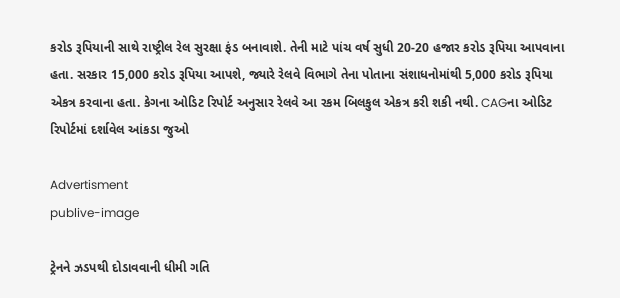કરોડ રૂપિયાની સાથે રાષ્ટ્રીલ રેલ સુરક્ષા ફંડ બનાવાશે. તેની માટે પાંચ વર્ષ સુધી 20-20 હજાર કરોડ રૂપિયા આપવાના હતા. સરકાર 15,000 કરોડ રૂપિયા આપશે, જ્યારે રેલવે વિભાગે તેના પોતાના સંશાધનોમાંથી 5,000 કરોડ રૂપિયા એકત્ર કરવાના હતા. કેગના ઓડિટ રિપોર્ટ અનુસાર રેલવે આ રકમ બિલકુલ એકત્ર કરી શકી નથી. CAGના ઓડિટ રિપોર્ટમાં દર્શાવેલ આંકડા જુઓ

Advertisment
publive-image

ટ્રેનને ઝડપથી દોડાવવાની ધીમી ગતિ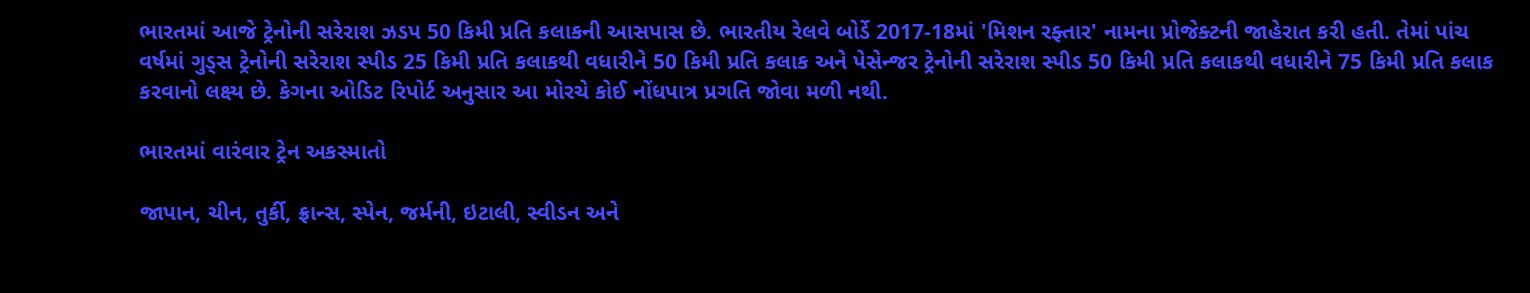ભારતમાં આજે ટ્રેનોની સરેરાશ ઝડપ 50 કિમી પ્રતિ કલાકની આસપાસ છે. ભારતીય રેલવે બોર્ડે 2017-18માં 'મિશન રફ્તાર' નામના પ્રોજેક્ટની જાહેરાત કરી હતી. તેમાં પાંચ વર્ષમાં ગુડ્સ ટ્રેનોની સરેરાશ સ્પીડ 25 કિમી પ્રતિ કલાકથી વધારીને 50 કિમી પ્રતિ કલાક અને પેસેન્જર ટ્રેનોની સરેરાશ સ્પીડ 50 કિમી પ્રતિ કલાકથી વધારીને 75 કિમી પ્રતિ કલાક કરવાનો લક્ષ્ય છે. કેગના ઓડિટ રિપોર્ટ અનુસાર આ મોરચે કોઈ નોંધપાત્ર પ્રગતિ જોવા મળી નથી.

ભારતમાં વારંવાર ટ્રેન અકસ્માતો

જાપાન, ચીન, તુર્કી, ફ્રાન્સ, સ્પેન, જર્મની, ઇટાલી, સ્વીડન અને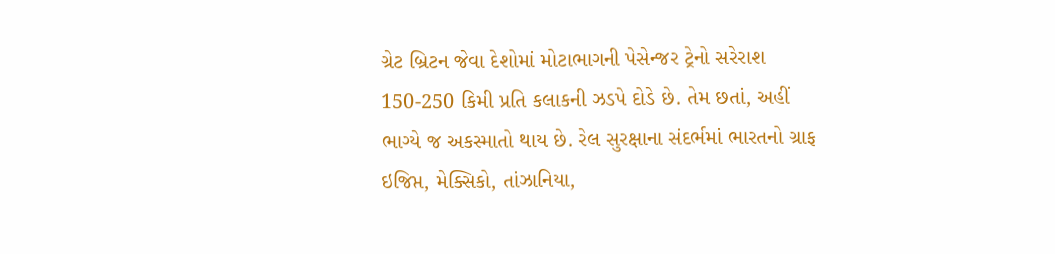ગ્રેટ બ્રિટન જેવા દેશોમાં મોટાભાગની પેસેન્જર ટ્રેનો સરેરાશ 150-250 કિમી પ્રતિ કલાકની ઝડપે દોડે છે. તેમ છતાં, અહીં ભાગ્યે જ અકસ્માતો થાય છે. રેલ સુરક્ષાના સંદર્ભમાં ભારતનો ગ્રાફ ઇજિપ્ત, મેક્સિકો, તાંઝાનિયા,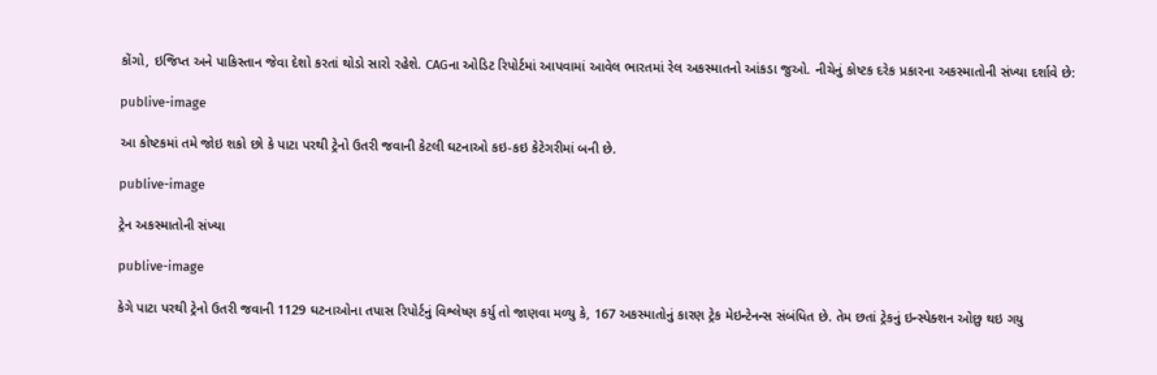કોંગો, ઇજિપ્ત અને પાકિસ્તાન જેવા દેશો કરતાં થોડો સારો રહેશે. CAGના ઓડિટ રિપોર્ટમાં આપવામાં આવેલ ભારતમાં રેલ અકસ્માતનો આંકડા જુઓ. નીચેનું કોષ્ટક દરેક પ્રકારના અકસ્માતોની સંખ્યા દર્શાવે છે:

publive-image

આ કોષ્ટકમાં તમે જોઇ શકો છો કે પાટા પરથી ટ્રેનો ઉતરી જવાની કેટલી ઘટનાઓ કઇ-કઇ કેટેગરીમાં બની છે.

publive-image

ટ્રેન અકસ્માતોની સંખ્યા

publive-image

કેગે પાટા પરથી ટ્રેનો ઉતરી જવાની 1129 ઘટનાઓના તપાસ રિપોર્ટનું વિશ્લેષ્ણ કર્યુ તો જાણવા મળ્યુ કે, 167 અકસ્માતોનું કારણ ટ્રેક મેઇન્ટેનન્સ સંબંધિત છે. તેમ છતાં ટ્રેકનું ઇન્સ્પેક્શન ઓછુ થઇ ગયુ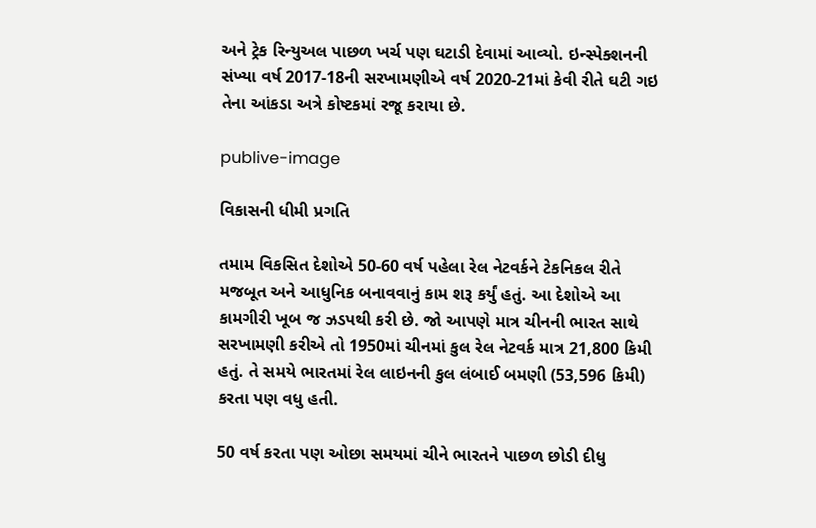અને ટ્રેક રિન્યુઅલ પાછળ ખર્ચ પણ ઘટાડી દેવામાં આવ્યો. ઇન્સ્પેક્શનની સંખ્યા વર્ષ 2017-18ની સરખામણીએ વર્ષ 2020-21માં કેવી રીતે ઘટી ગઇ તેના આંકડા અત્રે કોષ્ટકમાં રજૂ કરાયા છે.

publive-image

વિકાસની ધીમી પ્રગતિ

તમામ વિકસિત દેશોએ 50-60 વર્ષ પહેલા રેલ નેટવર્કને ટેકનિકલ રીતે મજબૂત અને આધુનિક બનાવવાનું કામ શરૂ કર્યું હતું. આ દેશોએ આ કામગીરી ખૂબ જ ઝડપથી કરી છે. જો આપણે માત્ર ચીનની ભારત સાથે સરખામણી કરીએ તો 1950માં ચીનમાં કુલ રેલ નેટવર્ક માત્ર 21,800 કિમી હતું. તે સમયે ભારતમાં રેલ લાઇનની કુલ લંબાઈ બમણી (53,596 કિમી) કરતા પણ વધુ હતી.

50 વર્ષ કરતા પણ ઓછા સમયમાં ચીને ભારતને પાછળ છોડી દીધુ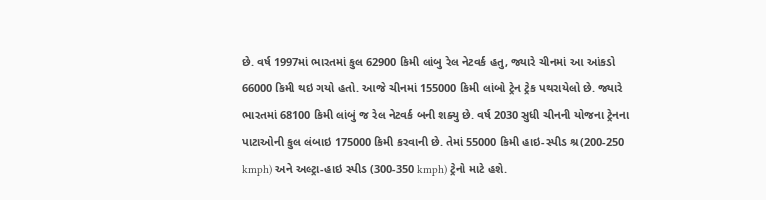છે. વર્ષ 1997માં ભારતમાં કુલ 62900 કિમી લાંબુ રેલ નેટવર્ક હતુ, જ્યારે ચીનમાં આ આંકડો 66000 કિમી થઇ ગયો હતો. આજે ચીનમાં 155000 કિમી લાંબો ટ્રેન ટ્રેક પથરાયેલો છે. જ્યારે ભારતમાં 68100 કિમી લાંબું જ રેલ નેટવર્ક બની શક્યુ છે. વર્ષ 2030 સુધી ચીનની યોજના ટ્રેનના પાટાઓની કુલ લંબાઇ 175000 કિમી કરવાની છે. તેમાં 55000 કિમી હાઇ-સ્પીડ શ્ર(200-250 kmph) અને અલ્ટ્રા-હાઇ સ્પીડ (300-350 kmph) ટ્રેનો માટે હશે.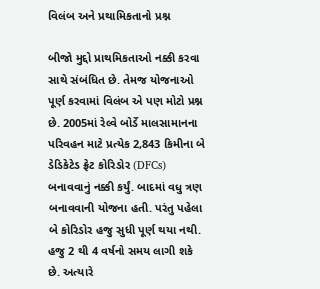વિલંબ અને પ્રથામિકતાનો પ્રશ્ન

બીજો મુદ્દો પ્રાથમિકતાઓ નક્કી કરવા સાથે સંબંધિત છે. તેમજ યોજનાઓ પૂર્ણ કરવામાં વિલંબ એ પણ મોટો પ્રશ્ન છે. 2005માં રેલ્વે બોર્ડે માલસામાનના પરિવહન માટે પ્રત્યેક 2,843 કિમીના બે ડેડિકેટેડ ફ્રેટ કોરિડોર (DFCs) બનાવવાનું નક્કી કર્યું. બાદમાં વધુ ત્રણ બનાવવાની યોજના હતી. પરંતુ પહેલા બે કોરિડોર હજુ સુધી પૂર્ણ થયા નથી. હજુ 2 થી 4 વર્ષનો સમય લાગી શકે છે. અત્યારે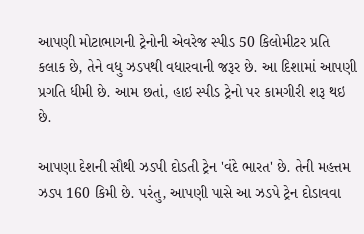આપણી મોટાભાગની ટ્રેનોની એવરેજ સ્પીડ 50 કિલોમીટર પ્રતિ કલાક છે, તેને વધુ ઝડપથી વધારવાની જરૂર છે. આ દિશામાં આપણી પ્રગતિ ધીમી છે. આમ છતાં, હાઇ સ્પીડ ટ્રેનો પર કામગીરી શરૂ થઇ છે.

આપણા દેશની સૌથી ઝડપી દોડતી ટ્રેન 'વંદે ભારત' છે. તેની મહત્તમ ઝડપ 160 કિમી છે. પરંતુ, આપણી પાસે આ ઝડપે ટ્રેન દોડાવવા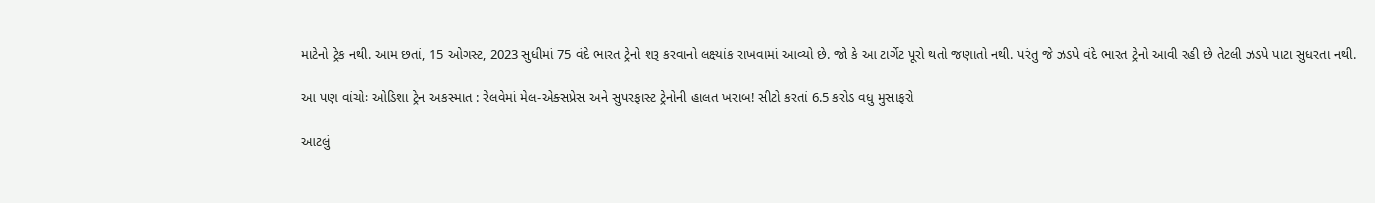માટેનો ટ્રેક નથી. આમ છતાં, 15 ઓગસ્ટ, 2023 સુધીમાં 75 વંદે ભારત ટ્રેનો શરૂ કરવાનો લક્ષ્યાંક રાખવામાં આવ્યો છે. જો કે આ ટાર્ગેટ પૂરો થતો જણાતો નથી. પરંતુ જે ઝડપે વંદે ભારત ટ્રેનો આવી રહી છે તેટલી ઝડપે પાટા સુધરતા નથી.

આ પણ વાંચોઃ ઓડિશા ટ્રેન અકસ્માત : રેલવેમાં મેલ-એક્સપ્રેસ અને સુપરફાસ્ટ ટ્રેનોની હાલત ખરાબ! સીટો કરતાં 6.5 કરોડ વધુ મુસાફરો

આટલું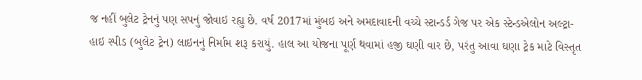જ નહીં બુલેટ ટ્રેનનું પણ સપનું જોવાઇ રહ્યુ છે. વર્ષ 2017માં મુંબઇ અને અમદાવાદની વચ્ચે સ્ટાન્ડર્ડ ગેજ પર એક સ્ટેન્ડએલોન અલ્ટ્રા-હાઇ સ્પીડ (બુલેટ ટ્રેન) લાઇનનું નિર્મામ શરૂ કરાયું. હાલ આ યોજના પૂર્ણ થવામાં હજી ઘણી વાર છે, પરંતુ આવા ઘણા ટ્રેક માટે વિસ્તૃત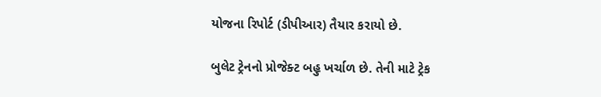યોજના રિપોર્ટ (ડીપીઆર) તૈયાર કરાયો છે.

બુલેટ ટ્રેનનો પ્રોજેક્ટ બહુ ખર્ચાળ છે. તેની માટે ટ્રેક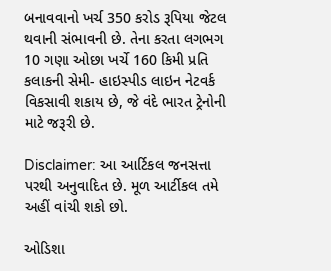બનાવવાનો ખર્ચ 350 કરોડ રૂપિયા જેટલ થવાની સંભાવની છે. તેના કરતા લગભગ 10 ગણા ઓછા ખર્ચે 160 કિમી પ્રતિ કલાકની સેમી- હાઇસ્પીડ લાઇન નેટવર્ક વિકસાવી શકાય છે, જે વંદે ભારત ટ્રેનોની માટે જરૂરી છે.

Disclaimer: આ આર્ટિકલ જનસત્તા પરથી અનુવાદિત છે. મૂળ આર્ટીકલ તમે અહીં વાંચી શકો છો.

ઓડિશા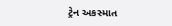ટ્રેન અકસ્માત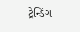ટ્રેન્ડિંગ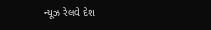ન્યૂઝ રેલવે દેશ